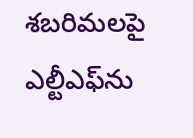శబరిమలపై ఎల్టీఎఫ్‌ను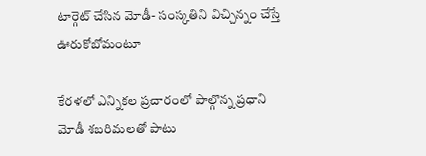టార్గెట్‌ చేసిన మోడీ- సంస్కతిని విచ్చిన్నం చేస్తే ఊరుకోబోమంటూ

కేరళలో ఎన్నికల ప్రచారంలో పాల్గొన్న ప్రధాని మోడీ శబరిమలతో పాటు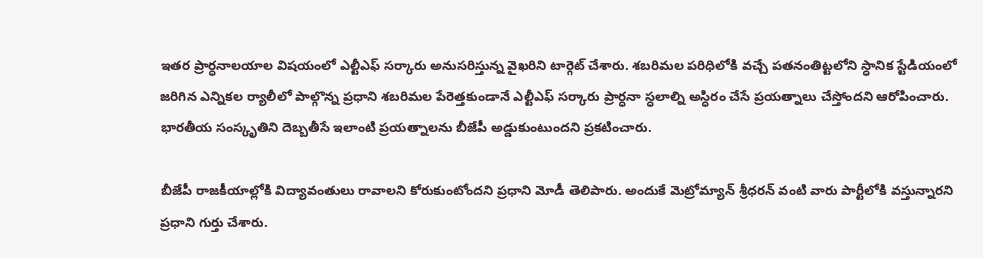ఇతర ప్రార్ధనాలయాల విషయంలో ఎల్టీఎఫ్ సర్కారు అనుసరిస్తున్న వైఖరిని టార్గెట్‌ చేశారు. శబరిమల పరిధిలోకి వచ్చే పతనంతిట్టలోని స్ధానిక స్టేడియంలో జరిగిన ఎన్నికల ర్యాలీలో పాల్గొన్న ప్రధాని శబరిమల పేరెత్తకుండానే ఎల్టీఎఫ్‌ సర్కారు ప్రార్ధనా స్ధలాల్ని అస్ధిరం చేసే ప్రయత్నాలు చేస్తోందని ఆరోపించారు.
భారతీయ సంస్కృతిని దెబ్బతీసే ఇలాంటి ప్రయత్నాలను బీజేపీ అడ్డుకుంటుందని ప్రకటించారు.

బీజేపీ రాజకీయాల్లోకి విద్యావంతులు రావాలని కోరుకుంటోందని ప్రధాని మోడీ తెలిపారు. అందుకే మెట్రోమ్యాన్‌ శ్రీధరన్ వంటి వారు పార్టీలోకి వస్తున్నారని ప్రధాని గుర్తు చేశారు.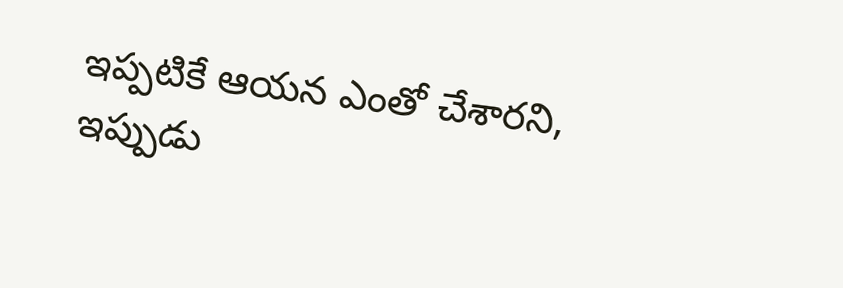ఇప్పటికే ఆయన ఎంతో చేశారని, ఇప్పుడు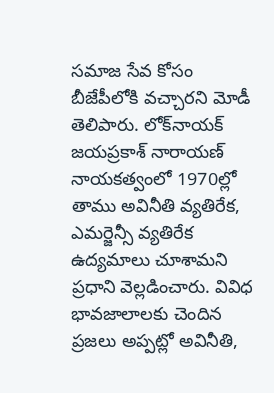సమాజ సేవ కోసం బీజేపీలోకి వచ్చారని మోడీ తెలిపారు. లోక్‌నాయక్‌ జయప్రకాశ్‌ నారాయణ్‌ నాయకత్వంలో 1970ల్లో తాము అవినీతి వ్యతిరేక, ఎమర్జెన్సీ వ్యతిరేక ఉద్యమాలు చూశామని ప్రధాని వెల్లడించారు. వివిధ భావజాలాలకు చెందిన ప్రజలు అప్పట్లో అవినీతి,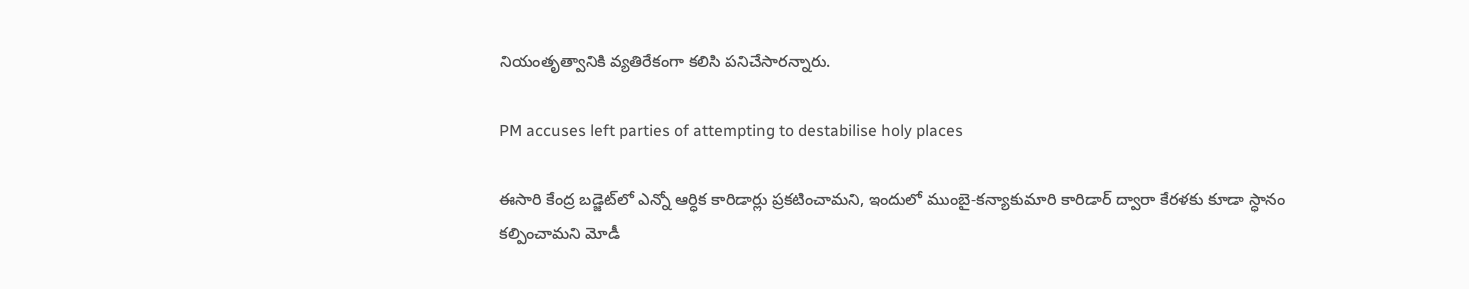నియంతృత్వానికి వ్యతిరేకంగా కలిసి పనిచేసారన్నారు.

PM accuses left parties of attempting to destabilise holy places

ఈసారి కేంద్ర బడ్జెట్‌లో ఎన్నో ఆర్ధిక కారిడార్లు ప్రకటించామని, ఇందులో ముంబై-కన్యాకుమారి కారిడార్‌ ద్వారా కేరళకు కూడా స్ధానం కల్పించామని మోడీ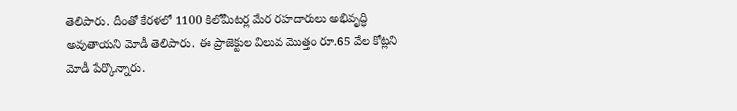తెలిపారు. దీంతో కేరళలో 1100 కిలోమీటర్ల మేర రహదారులు అభివృద్ధి అవుతాయని మోడీ తెలిపారు. ఈ ప్రాజెక్టుల విలువ మొత్తం రూ.65 వేల కోట్లని మోడీ పేర్కొన్నారు.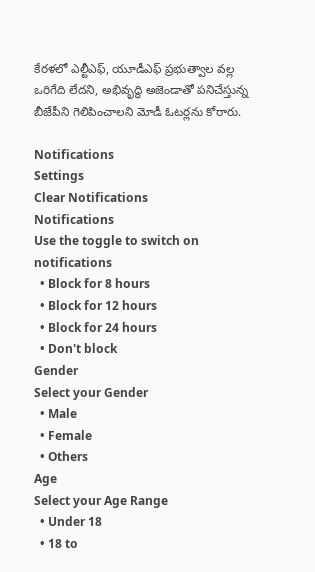కేరళలో ఎల్టీఎఫ్‌, యూడీఎఫ్‌ ప్రభుత్వాల వల్ల ఒరిగేది లేదని, అభివృద్ధి అజెండాతో పనిచేస్తున్న బీజేపీని గెలిపించాలని మోడీ ఓటర్లను కోరారు.

Notifications
Settings
Clear Notifications
Notifications
Use the toggle to switch on notifications
  • Block for 8 hours
  • Block for 12 hours
  • Block for 24 hours
  • Don't block
Gender
Select your Gender
  • Male
  • Female
  • Others
Age
Select your Age Range
  • Under 18
  • 18 to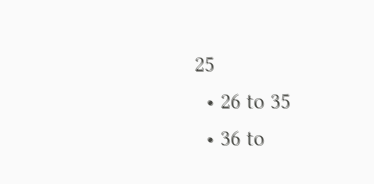25
  • 26 to 35
  • 36 to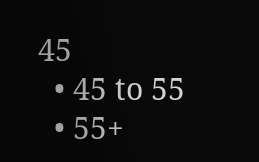45
  • 45 to 55
  • 55+